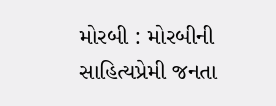મોરબી : મોરબીની સાહિત્યપ્રેમી જનતા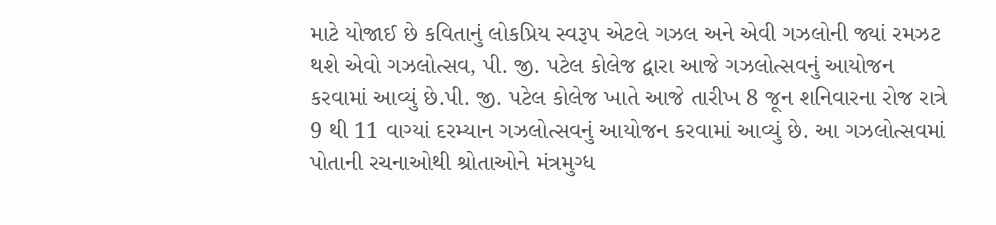માટે યોજાઈ છે કવિતાનું લોકપ્રિય સ્વરૂપ એટલે ગઝલ અને એવી ગઝલોની જ્યાં રમઝટ થશે એવો ગઝલોત્સવ, પી. જી. પટેલ કોલેજ દ્વારા આજે ગઝલોત્સવનું આયોજન કરવામાં આવ્યું છે.પી. જી. પટેલ કોલેજ ખાતે આજે તારીખ 8 જૂન શનિવારના રોજ રાત્રે 9 થી 11 વાગ્યાં દરમ્યાન ગઝલોત્સવનું આયોજન કરવામાં આવ્યું છે. આ ગઝલોત્સવમાં પોતાની રચનાઓથી શ્રોતાઓને મંત્રમુગ્ધ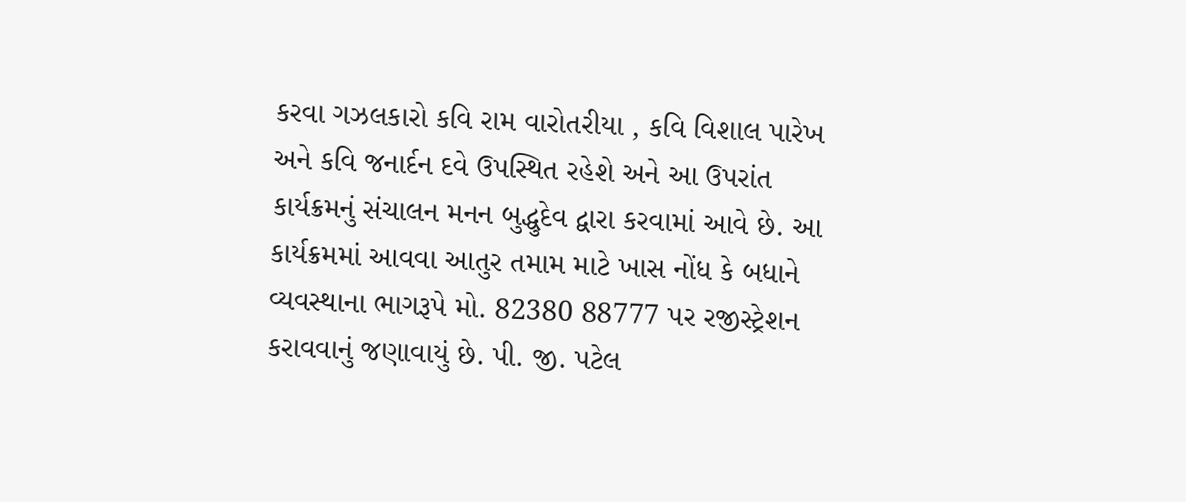કરવા ગઝલકારો કવિ રામ વારોતરીયા , કવિ વિશાલ પારેખ અને કવિ જનાર્દન દવે ઉપસ્થિત રહેશે અને આ ઉપરાંત કાર્યક્રમનું સંચાલન મનન બુદ્ધુદેવ દ્વારા કરવામાં આવે છે. આ કાર્યક્રમમાં આવવા આતુર તમામ માટે ખાસ નોંધ કે બધાને વ્યવસ્થાના ભાગરૂપે મો. 82380 88777 પર રજીસ્ટ્રેશન કરાવવાનું જણાવાયું છે. પી. જી. પટેલ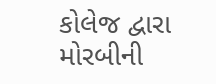કોલેજ દ્વારા મોરબીની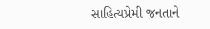સાહિત્યપ્રેમી જનતાને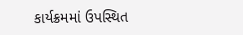કાર્યક્રમમાં ઉપસ્થિત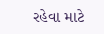રહેવા માટે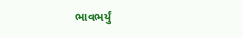ભાવભર્યું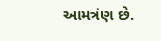આમત્રંણ છે.